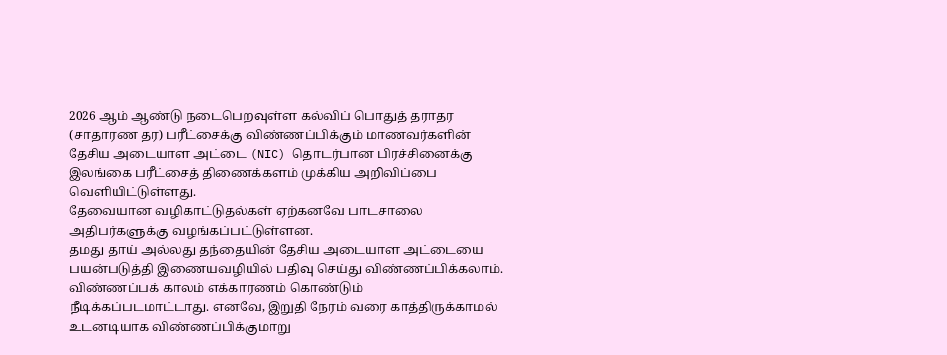2026 ஆம் ஆண்டு நடைபெறவுள்ள கல்விப் பொதுத் தராதர (சாதாரண தர) பரீட்சைக்கு விண்ணப்பிக்கும் மாணவர்களின் தேசிய அடையாள அட்டை (NIC) தொடர்பான பிரச்சினைக்கு இலங்கை பரீட்சைத் திணைக்களம் முக்கிய அறிவிப்பை வெளியிட்டுள்ளது.
தேவையான வழிகாட்டுதல்கள் ஏற்கனவே பாடசாலை அதிபர்களுக்கு வழங்கப்பட்டுள்ளன.
தமது தாய் அல்லது தந்தையின் தேசிய அடையாள அட்டையை பயன்படுத்தி இணையவழியில் பதிவு செய்து விண்ணப்பிக்கலாம்.
விண்ணப்பக் காலம் எக்காரணம் கொண்டும் நீடிக்கப்படமாட்டாது. எனவே, இறுதி நேரம் வரை காத்திருக்காமல் உடனடியாக விண்ணப்பிக்குமாறு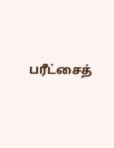பரீட்சைத்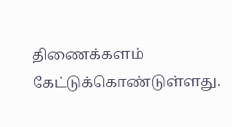திணைக்களம் கேட்டுக்கொண்டுள்ளது.